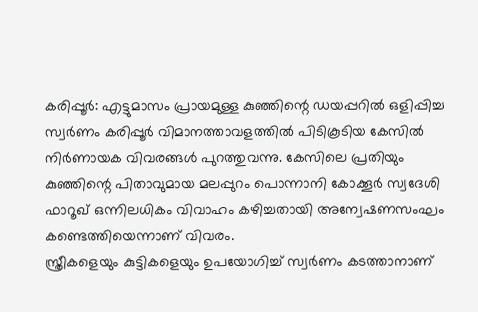കരിപ്പൂർ: എട്ടുമാസം പ്രായമുള്ള കുഞ്ഞിന്റെ ഡയപ്പറിൽ ഒളിപ്പിച്ച സ്വർണം കരിപ്പൂർ വിമാനത്താവളത്തിൽ പിടികൂടിയ കേസിൽ നിർണായക വിവരങ്ങൾ പുറത്തുവന്നു. കേസിലെ പ്രതിയും കുഞ്ഞിന്റെ പിതാവുമായ മലപ്പുറം പൊന്നാനി കോക്കൂർ സ്വദേശി ഫാറൂഖ് ഒന്നിലധികം വിവാഹം കഴിച്ചതായി അന്വേഷണസംഘം കണ്ടെത്തിയെന്നാണ് വിവരം.
സ്ത്രീകളെയും കുട്ടികളെയും ഉപയോഗിച്ച് സ്വർണം കടത്താനാണ്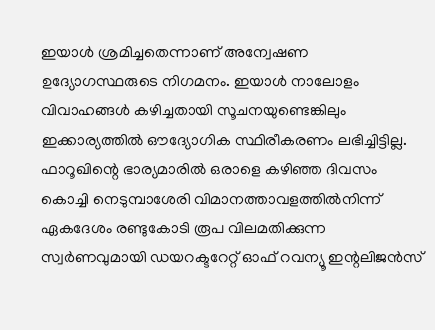ഇയാൾ ശ്രമിച്ചതെന്നാണ് അന്വേഷണ ഉദ്യോഗസ്ഥരുടെ നിഗമനം. ഇയാൾ നാലോളം വിവാഹങ്ങൾ കഴിച്ചതായി സൂചനയുണ്ടെങ്കിലും ഇക്കാര്യത്തിൽ ഔദ്യോഗിക സ്ഥിരീകരണം ലഭിച്ചിട്ടില്ല.
ഫാറൂഖിന്റെ ഭാര്യമാരിൽ ഒരാളെ കഴിഞ്ഞ ദിവസം കൊച്ചി നെടുമ്പാശേരി വിമാനത്താവളത്തിൽനിന്ന് ഏകദേശം രണ്ടുകോടി രൂപ വിലമതിക്കുന്ന സ്വർണവുമായി ഡയറക്ടറേറ്റ് ഓഫ് റവന്യൂ ഇന്റലിജൻസ്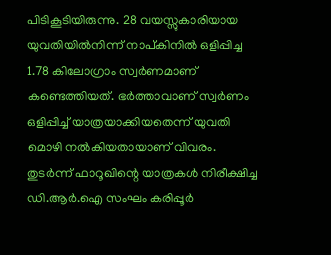പിടികൂടിയിരുന്നു. 28 വയസ്സുകാരിയായ യുവതിയിൽനിന്ന് നാപ്കിനിൽ ഒളിപ്പിച്ച 1.78 കിലോഗ്രാം സ്വർണമാണ് കണ്ടെത്തിയത്. ഭർത്താവാണ് സ്വർണം ഒളിപ്പിച്ച് യാത്രയാക്കിയതെന്ന് യുവതി മൊഴി നൽകിയതായാണ് വിവരം.
തുടർന്ന് ഫാറൂഖിന്റെ യാത്രകൾ നിരീക്ഷിച്ച ഡി.ആർ.ഐ സംഘം കരിപ്പൂർ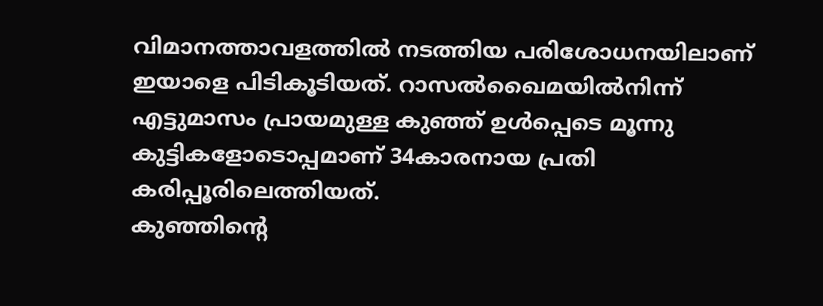വിമാനത്താവളത്തിൽ നടത്തിയ പരിശോധനയിലാണ് ഇയാളെ പിടികൂടിയത്. റാസൽഖൈമയിൽനിന്ന് എട്ടുമാസം പ്രായമുള്ള കുഞ്ഞ് ഉൾപ്പെടെ മൂന്നു കുട്ടികളോടൊപ്പമാണ് 34കാരനായ പ്രതി കരിപ്പൂരിലെത്തിയത്.
കുഞ്ഞിന്റെ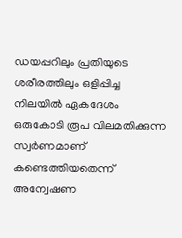ഡയപ്പറിലും പ്രതിയുടെ ശരീരത്തിലും ഒളിപ്പിച്ച നിലയിൽ ഏകദേശം ഒരുകോടി രൂപ വിലമതിക്കുന്ന സ്വർണമാണ് കണ്ടെത്തിയതെന്ന് അന്വേഷണ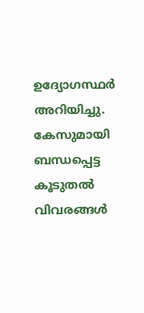ഉദ്യോഗസ്ഥർ അറിയിച്ചു. കേസുമായി ബന്ധപ്പെട്ട കൂടുതൽ വിവരങ്ങൾ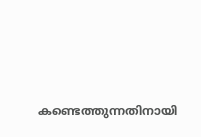കണ്ടെത്തുന്നതിനായി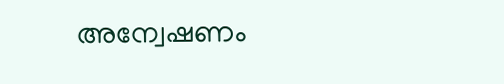അന്വേഷണം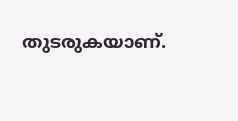തുടരുകയാണ്.